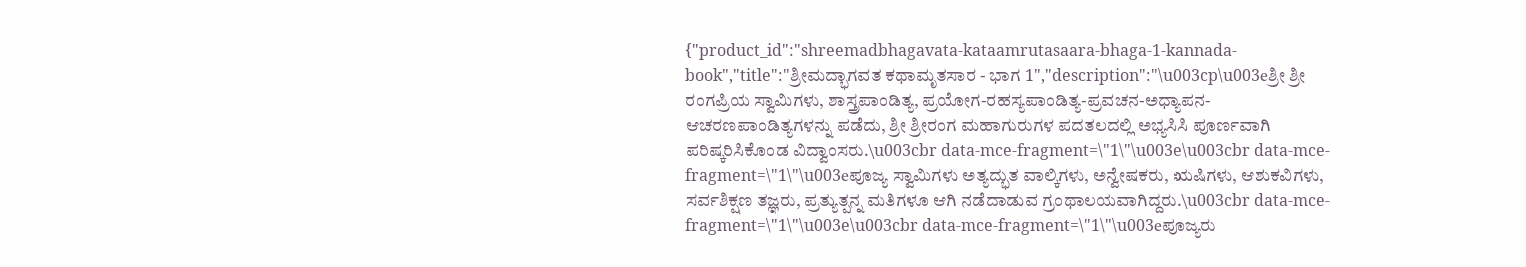{"product_id":"shreemadbhagavata-kataamrutasaara-bhaga-1-kannada-book","title":"ಶ್ರೀಮದ್ಭಾಗವತ ಕಥಾಮೃತಸಾರ - ಭಾಗ 1","description":"\u003cp\u003eಶ್ರೀ ಶ್ರೀ ರಂಗಪ್ರಿಯ ಸ್ವಾಮಿಗಳು, ಶಾಸ್ತ್ರಪಾಂಡಿತ್ಯ, ಪ್ರಯೋಗ-ರಹಸ್ಯಪಾಂಡಿತ್ಯ-ಪ್ರವಚನ-ಅಧ್ಯಾಪನ- ಆಚರಣಪಾಂಡಿತ್ಯಗಳನ್ನು ಪಡೆದು, ಶ್ರೀ ಶ್ರೀರಂಗ ಮಹಾಗುರುಗಳ ಪದತಲದಲ್ಲಿ ಅಭ್ಯಸಿಸಿ ಪೂರ್ಣವಾಗಿ ಪರಿಷ್ಕರಿಸಿಕೊಂಡ ವಿದ್ವಾಂಸರು.\u003cbr data-mce-fragment=\"1\"\u003e\u003cbr data-mce-fragment=\"1\"\u003eಪೂಜ್ಯ ಸ್ವಾಮಿಗಳು ಅತ್ಯದ್ಭುತ ವಾಲ್ಕಿಗಳು, ಅನ್ವೇಷಕರು, ಋಷಿಗಳು, ಆಶುಕವಿಗಳು, ಸರ್ವಶಿಕ್ಷಣ ತಜ್ಞರು, ಪ್ರತ್ಯುತ್ಪನ್ನ ಮತಿಗಳೂ ಆಗಿ ನಡೆದಾಡುವ ಗ್ರಂಥಾಲಯವಾಗಿದ್ದರು.\u003cbr data-mce-fragment=\"1\"\u003e\u003cbr data-mce-fragment=\"1\"\u003eಪೂಜ್ಯರು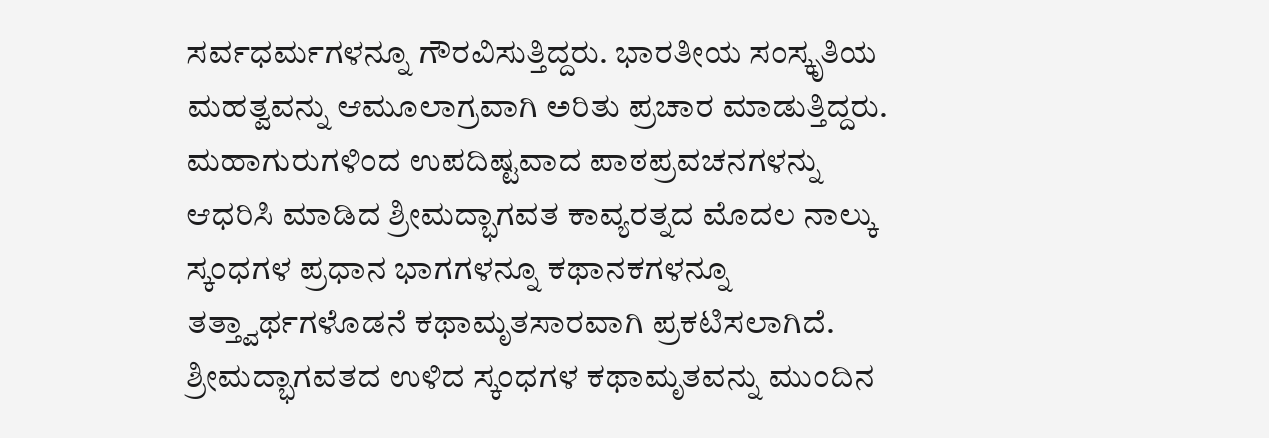ಸರ್ವಧರ್ಮಗಳನ್ನೂ ಗೌರವಿಸುತ್ತಿದ್ದರು. ಭಾರತೀಯ ಸಂಸ್ಕೃತಿಯ ಮಹತ್ವವನ್ನು ಆಮೂಲಾಗ್ರವಾಗಿ ಅರಿತು ಪ್ರಚಾರ ಮಾಡುತ್ತಿದ್ದರು. ಮಹಾಗುರುಗಳಿಂದ ಉಪದಿಷ್ಟವಾದ ಪಾಠಪ್ರವಚನಗಳನ್ನು ಆಧರಿಸಿ ಮಾಡಿದ ಶ್ರೀಮದ್ಭಾಗವತ ಕಾವ್ಯರತ್ನದ ಮೊದಲ ನಾಲ್ಕು ಸ್ಕಂಧಗಳ ಪ್ರಧಾನ ಭಾಗಗಳನ್ನೂ ಕಥಾನಕಗಳನ್ನೂ ತತ್ತ್ವಾರ್ಥಗಳೊಡನೆ ಕಥಾಮೃತಸಾರವಾಗಿ ಪ್ರಕಟಿಸಲಾಗಿದೆ. ಶ್ರೀಮದ್ಭಾಗವತದ ಉಳಿದ ಸ್ಕಂಧಗಳ ಕಥಾಮೃತವನ್ನು ಮುಂದಿನ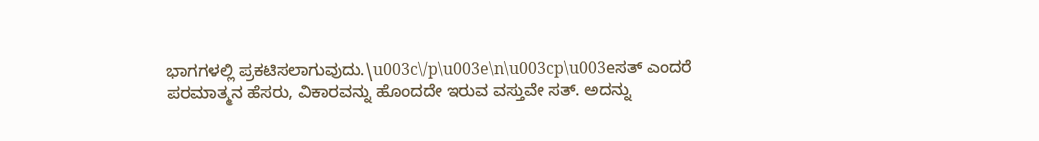ಭಾಗಗಳಲ್ಲಿ ಪ್ರಕಟಿಸಲಾಗುವುದು.\u003c\/p\u003e\n\u003cp\u003eಸತ್ ಎಂದರೆ ಪರಮಾತ್ಮನ ಹೆಸರು, ವಿಕಾರವನ್ನು ಹೊಂದದೇ ಇರುವ ವಸ್ತುವೇ ಸತ್. ಅದನ್ನು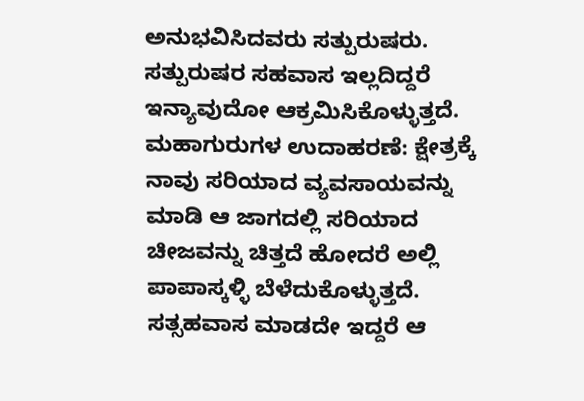ಅನುಭವಿಸಿದವರು ಸತ್ಪುರುಷರು. ಸತ್ಪುರುಷರ ಸಹವಾಸ ಇಲ್ಲದಿದ್ದರೆ ಇನ್ಯಾವುದೋ ಆಕ್ರಮಿಸಿಕೊಳ್ಳುತ್ತದೆ. ಮಹಾಗುರುಗಳ ಉದಾಹರಣೆ: ಕ್ಷೇತ್ರಕ್ಕೆ ನಾವು ಸರಿಯಾದ ವ್ಯವಸಾಯವನ್ನು ಮಾಡಿ ಆ ಜಾಗದಲ್ಲಿ ಸರಿಯಾದ ಚೀಜವನ್ನು ಚಿತ್ತದೆ ಹೋದರೆ ಅಲ್ಲಿ ಪಾಪಾಸ್ಕಳ್ಳಿ ಬೆಳೆದುಕೊಳ್ಳುತ್ತದೆ. ಸತ್ಸಹವಾಸ ಮಾಡದೇ ಇದ್ದರೆ ಆ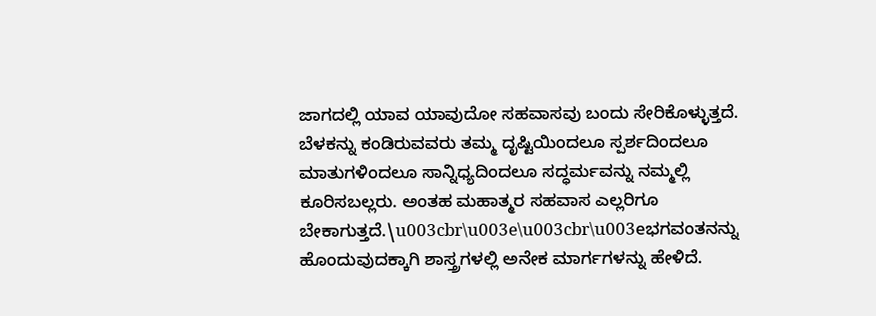ಜಾಗದಲ್ಲಿ ಯಾವ ಯಾವುದೋ ಸಹವಾಸವು ಬಂದು ಸೇರಿಕೊಳ್ಳುತ್ತದೆ. ಬೆಳಕನ್ನು ಕಂಡಿರುವವರು ತಮ್ಮ ದೃಷ್ಟಿಯಿಂದಲೂ ಸ್ಪರ್ಶದಿಂದಲೂ ಮಾತುಗಳಿಂದಲೂ ಸಾನ್ನಿಧ್ಯದಿಂದಲೂ ಸದ್ಧರ್ಮವನ್ನು ನಮ್ಮಲ್ಲಿ ಕೂರಿಸಬಲ್ಲರು. ಅಂತಹ ಮಹಾತ್ಮರ ಸಹವಾಸ ಎಲ್ಲರಿಗೂ ಬೇಕಾಗುತ್ತದೆ.\u003cbr\u003e\u003cbr\u003eಭಗವಂತನನ್ನು ಹೊಂದುವುದಕ್ಕಾಗಿ ಶಾಸ್ತ್ರಗಳಲ್ಲಿ ಅನೇಕ ಮಾರ್ಗಗಳನ್ನು ಹೇಳಿದೆ.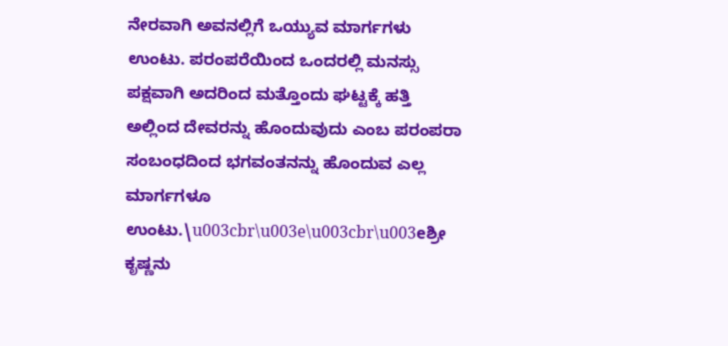ನೇರವಾಗಿ ಅವನಲ್ಲಿಗೆ ಒಯ್ಯುವ ಮಾರ್ಗಗಳು ಉಂಟು. ಪರಂಪರೆಯಿಂದ ಒಂದರಲ್ಲಿ ಮನಸ್ಸು ಪಕ್ಷವಾಗಿ ಅದರಿಂದ ಮತ್ತೊಂದು ಘಟ್ಟಕ್ಕೆ ಹತ್ತಿ ಅಲ್ಲಿಂದ ದೇವರನ್ನು ಹೊಂದುವುದು ಎಂಬ ಪರಂಪರಾ ಸಂಬಂಧದಿಂದ ಭಗವಂತನನ್ನು ಹೊಂದುವ ಎಲ್ಲ ಮಾರ್ಗಗಳೂ ಉಂಟು.\u003cbr\u003e\u003cbr\u003eಶ್ರೀ ಕೃಷ್ಣನು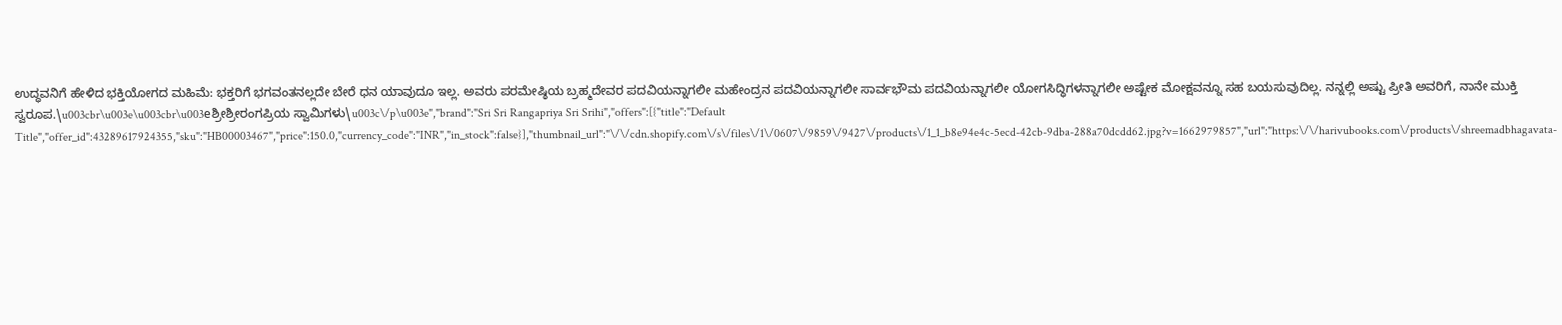ಉದ್ಧವನಿಗೆ ಹೇಳಿದ ಭಕ್ತಿಯೋಗದ ಮಹಿಮೆ: ಭಕ್ತರಿಗೆ ಭಗವಂತನಲ್ಲದೇ ಬೇರೆ ಧನ ಯಾವುದೂ ಇಲ್ಲ. ಅವರು ಪರಮೇಷ್ಠಿಯ ಬ್ರಹ್ಮದೇವರ ಪದವಿಯನ್ನಾಗಲೀ ಮಹೇಂದ್ರನ ಪದವಿಯನ್ನಾಗಲೀ ಸಾರ್ವಭೌಮ ಪದವಿಯನ್ನಾಗಲೀ ಯೋಗಸಿದ್ಧಿಗಳನ್ನಾಗಲೀ ಅಷ್ಟೇಕ ಮೋಕ್ಷವನ್ನೂ ಸಹ ಬಯಸುವುದಿಲ್ಲ. ನನ್ನಲ್ಲಿ ಅಷ್ಟು ಪ್ರೀತಿ ಅವರಿಗೆ, ನಾನೇ ಮುಕ್ತಿ ಸ್ವರೂಪ.\u003cbr\u003e\u003cbr\u003eಶ್ರೀಶ್ರೀರಂಗಪ್ರಿಯ ಸ್ವಾಮಿಗಳು\u003c\/p\u003e","brand":"Sri Sri Rangapriya Sri Srihi","offers":[{"title":"Default Title","offer_id":43289617924355,"sku":"HB00003467","price":150.0,"currency_code":"INR","in_stock":false}],"thumbnail_url":"\/\/cdn.shopify.com\/s\/files\/1\/0607\/9859\/9427\/products\/1_1_b8e94e4c-5ecd-42cb-9dba-288a70dcdd62.jpg?v=1662979857","url":"https:\/\/harivubooks.com\/products\/shreemadbhagavata-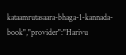kataamrutasaara-bhaga-1-kannada-book","provider":"Harivu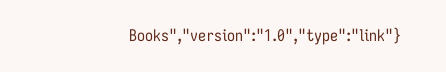Books","version":"1.0","type":"link"}